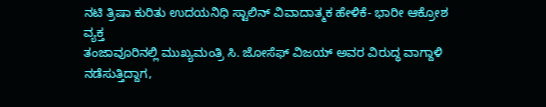ನಟಿ ತ್ರಿಷಾ ಕುರಿತು ಉದಯನಿಧಿ ಸ್ಟಾಲಿನ್ ವಿವಾದಾತ್ಮಕ ಹೇಳಿಕೆ- ಭಾರೀ ಆಕ್ರೋಶ ವ್ಯಕ್ತ
ತಂಜಾವೂರಿನಲ್ಲಿ ಮುಖ್ಯಮಂತ್ರಿ ಸಿ. ಜೋಸೆಫ್ ವಿಜಯ್ ಅವರ ವಿರುದ್ಧ ವಾಗ್ದಾಳಿ ನಡೆಸುತ್ತಿದ್ದಾಗ,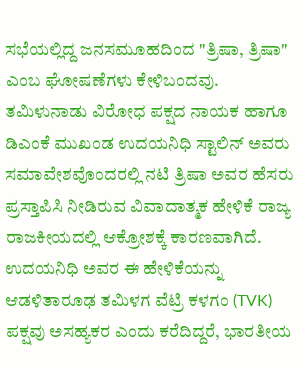ಸಭೆಯಲ್ಲಿದ್ದ ಜನಸಮೂಹದಿಂದ "ತ್ರಿಷಾ, ತ್ರಿಷಾ" ಎಂಬ ಘೋಷಣೆಗಳು ಕೇಳಿಬಂದವು.
ತಮಿಳುನಾಡು ವಿರೋಧ ಪಕ್ಷದ ನಾಯಕ ಹಾಗೂ ಡಿಎಂಕೆ ಮುಖಂಡ ಉದಯನಿಧಿ ಸ್ಟಾಲಿನ್ ಅವರು ಸಮಾವೇಶವೊಂದರಲ್ಲಿ ನಟಿ ತ್ರಿಷಾ ಅವರ ಹೆಸರು ಪ್ರಸ್ತಾಪಿಸಿ ನೀಡಿರುವ ವಿವಾದಾತ್ಮಕ ಹೇಳಿಕೆ ರಾಜ್ಯ ರಾಜಕೀಯದಲ್ಲಿ ಆಕ್ರೋಶಕ್ಕೆ ಕಾರಣವಾಗಿದೆ. ಉದಯನಿಧಿ ಅವರ ಈ ಹೇಳಿಕೆಯನ್ನು ಆಡಳಿತಾರೂಢ ತಮಿಳಗ ವೆಟ್ರಿ ಕಳಗಂ (TVK) ಪಕ್ಷವು ಅಸಹ್ಯಕರ ಎಂದು ಕರೆದಿದ್ದರೆ, ಭಾರತೀಯ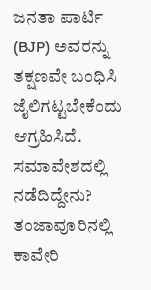ಜನತಾ ಪಾರ್ಟಿ (BJP) ಅವರನ್ನು ತಕ್ಷಣವೇ ಬಂಧಿಸಿ ಜೈಲಿಗಟ್ಟಬೇಕೆಂದು ಆಗ್ರಹಿಸಿದೆ.
ಸಮಾವೇಶದಲ್ಲಿ ನಡೆದಿದ್ದೇನು?
ತಂಜಾವೂರಿನಲ್ಲಿ ಕಾವೇರಿ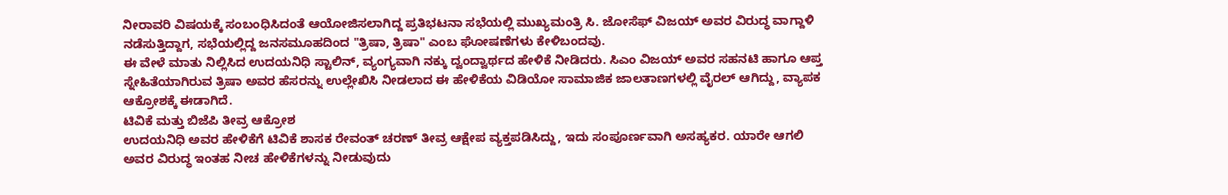ನೀರಾವರಿ ವಿಷಯಕ್ಕೆ ಸಂಬಂಧಿಸಿದಂತೆ ಆಯೋಜಿಸಲಾಗಿದ್ದ ಪ್ರತಿಭಟನಾ ಸಭೆಯಲ್ಲಿ ಮುಖ್ಯಮಂತ್ರಿ ಸಿ. ಜೋಸೆಫ್ ವಿಜಯ್ ಅವರ ವಿರುದ್ಧ ವಾಗ್ದಾಳಿ ನಡೆಸುತ್ತಿದ್ದಾಗ, ಸಭೆಯಲ್ಲಿದ್ದ ಜನಸಮೂಹದಿಂದ "ತ್ರಿಷಾ, ತ್ರಿಷಾ" ಎಂಬ ಘೋಷಣೆಗಳು ಕೇಳಿಬಂದವು.
ಈ ವೇಳೆ ಮಾತು ನಿಲ್ಲಿಸಿದ ಉದಯನಿಧಿ ಸ್ಟಾಲಿನ್, ವ್ಯಂಗ್ಯವಾಗಿ ನಕ್ಕು ದ್ವಂದ್ವಾರ್ಥದ ಹೇಳಿಕೆ ನೀಡಿದರು. ಸಿಎಂ ವಿಜಯ್ ಅವರ ಸಹನಟಿ ಹಾಗೂ ಆಪ್ತ ಸ್ನೇಹಿತೆಯಾಗಿರುವ ತ್ರಿಷಾ ಅವರ ಹೆಸರನ್ನು ಉಲ್ಲೇಖಿಸಿ ನೀಡಲಾದ ಈ ಹೇಳಿಕೆಯ ವಿಡಿಯೋ ಸಾಮಾಜಿಕ ಜಾಲತಾಣಗಳಲ್ಲಿ ವೈರಲ್ ಆಗಿದ್ದು, ವ್ಯಾಪಕ ಆಕ್ರೋಶಕ್ಕೆ ಈಡಾಗಿದೆ.
ಟಿವಿಕೆ ಮತ್ತು ಬಿಜೆಪಿ ತೀವ್ರ ಆಕ್ರೋಶ
ಉದಯನಿಧಿ ಅವರ ಹೇಳಿಕೆಗೆ ಟಿವಿಕೆ ಶಾಸಕ ರೇವಂತ್ ಚರಣ್ ತೀವ್ರ ಆಕ್ಷೇಪ ವ್ಯಕ್ತಪಡಿಸಿದ್ದು, ಇದು ಸಂಪೂರ್ಣವಾಗಿ ಅಸಹ್ಯಕರ. ಯಾರೇ ಆಗಲಿ ಅವರ ವಿರುದ್ಧ ಇಂತಹ ನೀಚ ಹೇಳಿಕೆಗಳನ್ನು ನೀಡುವುದು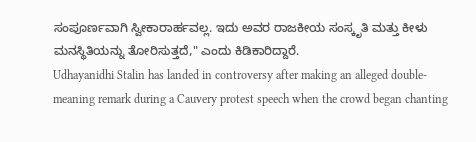ಸಂಪೂರ್ಣವಾಗಿ ಸ್ವೀಕಾರಾರ್ಹವಲ್ಲ. ಇದು ಅವರ ರಾಜಕೀಯ ಸಂಸ್ಕೃತಿ ಮತ್ತು ಕೀಳು ಮನಸ್ಥಿತಿಯನ್ನು ತೋರಿಸುತ್ತದೆ," ಎಂದು ಕಿಡಿಕಾರಿದ್ದಾರೆ.
Udhayanidhi Stalin has landed in controversy after making an alleged double-meaning remark during a Cauvery protest speech when the crowd began chanting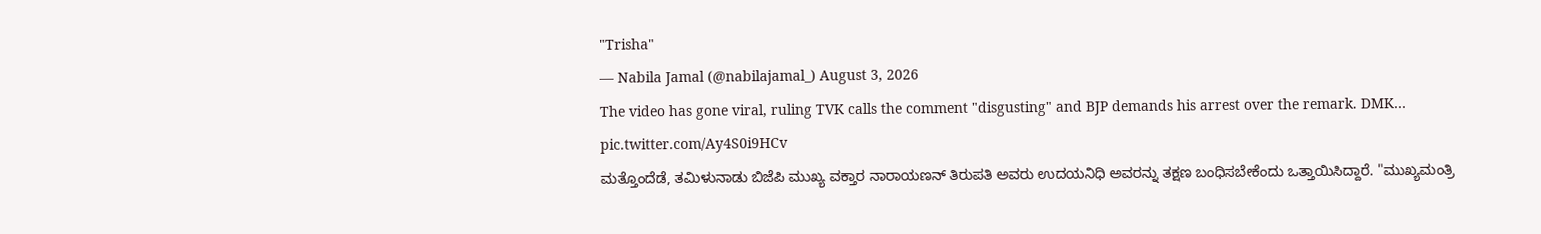"Trisha"
— Nabila Jamal (@nabilajamal_) August 3, 2026
The video has gone viral, ruling TVK calls the comment "disgusting" and BJP demands his arrest over the remark. DMK… pic.twitter.com/Ay4S0i9HCv
ಮತ್ತೊಂದೆಡೆ, ತಮಿಳುನಾಡು ಬಿಜೆಪಿ ಮುಖ್ಯ ವಕ್ತಾರ ನಾರಾಯಣನ್ ತಿರುಪತಿ ಅವರು ಉದಯನಿಧಿ ಅವರನ್ನು ತಕ್ಷಣ ಬಂಧಿಸಬೇಕೆಂದು ಒತ್ತಾಯಿಸಿದ್ದಾರೆ. "ಮುಖ್ಯಮಂತ್ರಿ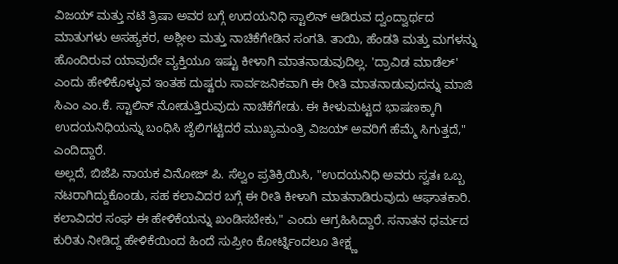ವಿಜಯ್ ಮತ್ತು ನಟಿ ತ್ರಿಷಾ ಅವರ ಬಗ್ಗೆ ಉದಯನಿಧಿ ಸ್ಟಾಲಿನ್ ಆಡಿರುವ ದ್ವಂದ್ವಾರ್ಥದ ಮಾತುಗಳು ಅಸಹ್ಯಕರ, ಅಶ್ಲೀಲ ಮತ್ತು ನಾಚಿಕೆಗೇಡಿನ ಸಂಗತಿ. ತಾಯಿ, ಹೆಂಡತಿ ಮತ್ತು ಮಗಳನ್ನು ಹೊಂದಿರುವ ಯಾವುದೇ ವ್ಯಕ್ತಿಯೂ ಇಷ್ಟು ಕೀಳಾಗಿ ಮಾತನಾಡುವುದಿಲ್ಲ. 'ದ್ರಾವಿಡ ಮಾಡೆಲ್' ಎಂದು ಹೇಳಿಕೊಳ್ಳುವ ಇಂತಹ ದುಷ್ಟರು ಸಾರ್ವಜನಿಕವಾಗಿ ಈ ರೀತಿ ಮಾತನಾಡುವುದನ್ನು ಮಾಜಿ ಸಿಎಂ ಎಂ.ಕೆ. ಸ್ಟಾಲಿನ್ ನೋಡುತ್ತಿರುವುದು ನಾಚಿಕೆಗೇಡು. ಈ ಕೀಳುಮಟ್ಟದ ಭಾಷಣಕ್ಕಾಗಿ ಉದಯನಿಧಿಯನ್ನು ಬಂಧಿಸಿ ಜೈಲಿಗಟ್ಟಿದರೆ ಮುಖ್ಯಮಂತ್ರಿ ವಿಜಯ್ ಅವರಿಗೆ ಹೆಮ್ಮೆ ಸಿಗುತ್ತದೆ," ಎಂದಿದ್ದಾರೆ.
ಅಲ್ಲದೆ, ಬಿಜೆಪಿ ನಾಯಕ ವಿನೋಜ್ ಪಿ. ಸೆಲ್ವಂ ಪ್ರತಿಕ್ರಿಯಿಸಿ, "ಉದಯನಿಧಿ ಅವರು ಸ್ವತಃ ಒಬ್ಬ ನಟರಾಗಿದ್ದುಕೊಂಡು, ಸಹ ಕಲಾವಿದರ ಬಗ್ಗೆ ಈ ರೀತಿ ಕೀಳಾಗಿ ಮಾತನಾಡಿರುವುದು ಆಘಾತಕಾರಿ. ಕಲಾವಿದರ ಸಂಘ ಈ ಹೇಳಿಕೆಯನ್ನು ಖಂಡಿಸಬೇಕು," ಎಂದು ಆಗ್ರಹಿಸಿದ್ದಾರೆ. ಸನಾತನ ಧರ್ಮದ ಕುರಿತು ನೀಡಿದ್ದ ಹೇಳಿಕೆಯಿಂದ ಹಿಂದೆ ಸುಪ್ರೀಂ ಕೋರ್ಟ್ನಿಂದಲೂ ತೀಕ್ಷ್ಣ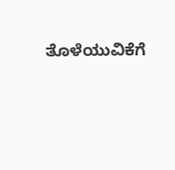ತೊಳೆಯುವಿಕೆಗೆ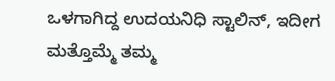ಒಳಗಾಗಿದ್ದ ಉದಯನಿಧಿ ಸ್ಟಾಲಿನ್, ಇದೀಗ ಮತ್ತೊಮ್ಮೆ ತಮ್ಮ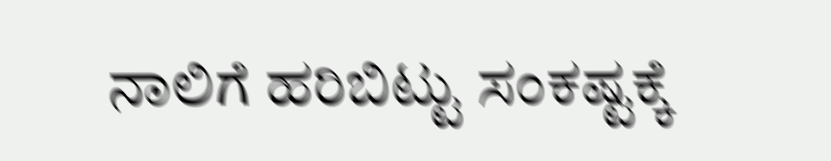ನಾಲಿಗೆ ಹರಿಬಿಟ್ಟು ಸಂಕಷ್ಟಕ್ಕೆ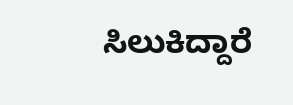ಸಿಲುಕಿದ್ದಾರೆ